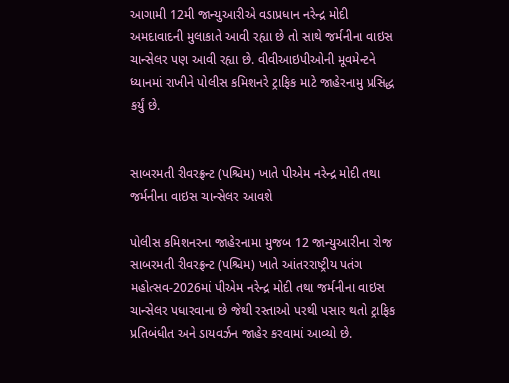આગામી 12મી જાન્યુઆરીએ વડાપ્રધાન નરેન્દ્ર મોદી અમદાવાદની મુલાકાતે આવી રહ્યા છે તો સાથે જર્મનીના વાઇસ ચાન્સેલર પણ આવી રહ્યા છે. વીવીઆઇપીઓની મૂવમેન્ટને ધ્યાનમાં રાખીને પોલીસ કમિશનરે ટ્રાફિક માટે જાહેરનામુ પ્રસિદ્ધ કર્યું છે.


સાબરમતી રીવરફ્રન્ટ (પશ્ચિમ) ખાતે પીએમ નરેન્દ્ર મોદી તથા જર્મનીના વાઇસ ચાન્સેલર આવશે

પોલીસ કમિશનરના જાહેરનામા મુજબ 12 જાન્યુઆરીના રોજ સાબરમતી રીવરફ્રન્ટ (પશ્ચિમ) ખાતે આંતરરાષ્ટ્રીય પતંગ મહોત્સવ-2026માં પીએમ નરેન્દ્ર મોદી તથા જર્મનીના વાઇસ ચાન્સેલર પધારવાના છે જેથી રસ્તાઓ પરથી પસાર થતો ટ્રાફિક પ્રતિબંધીત અને ડાયવર્ઝન જાહેર કરવામાં આવ્યો છે.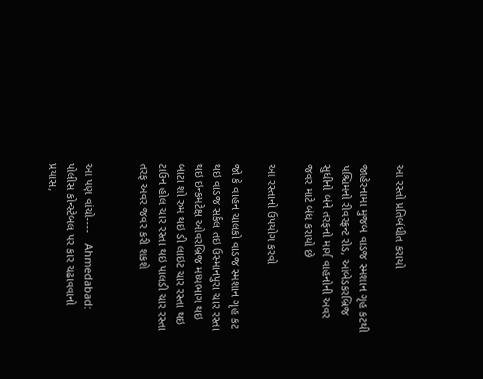આ રસ્તો પ્રતિબંધીત કરાયો

જાહેરનામા મુજબ વાડજ સ્મશાન ગૃહ કટથી પશ્ચિમનો રીવરફ્રન્ટ રોડ, આંબેડકરબ્રિજ સુધીનો બંને તરફનો માર્ગ વાહનોની અવર જવર માટે બંધ કરાયો છે

આ રસ્તાનો ઉપયોગ કરવો

જો કે વાહન ચાલકો વાડજ સ્મશાન ગૃહ કટ થઇ વાડજ સર્કલ તઇ ઉસ્માનપુરા ચાર રસ્તા થઇ ઇન્કમટેક્ષ ઓવરબ્રિજ મધ્યભાગ થઇ બાટા શો રુમ થઇ ડી લાઇટ ચાર રસ્તા થઇ ટાઉન હોલ ચાર રસ્તા થઇ પાલડી ચાર રસ્તા તરફ અવર જવર કરી શકશે


આ પણ વાંચો----   Ahmedabad: પોલીસ કોન્સ્ટેબલ પર કાર ચઢાવવાનો પ્રયાસ,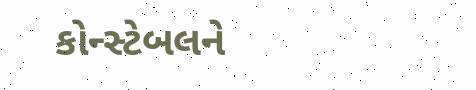કોન્સ્ટેબલને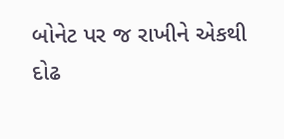બોનેટ પર જ રાખીને એકથી દોઢ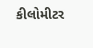કીલોમીટર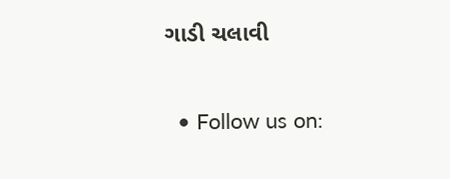ગાડી ચલાવી

  • Follow us on: